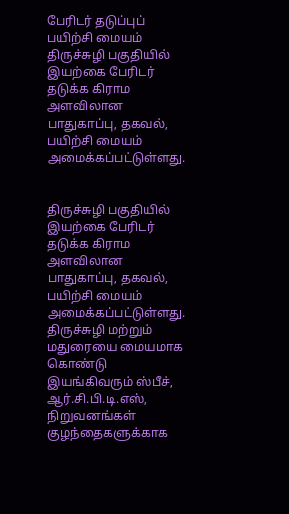பேரிடர் தடுப்புப் பயிற்சி மையம்
திருச்சுழி பகுதியில் இயற்கை பேரிடர் தடுக்க கிராம அளவிலான பாதுகாப்பு, தகவல், பயிற்சி மையம் அமைக்கப்பட்டுள்ளது.


திருச்சுழி பகுதியில் இயற்கை பேரிடர் தடுக்க கிராம அளவிலான பாதுகாப்பு, தகவல், பயிற்சி மையம் அமைக்கப்பட்டுள்ளது.
திருச்சுழி மற்றும் மதுரையை மையமாக கொண்டு இயங்கிவரும் ஸ்பீச், ஆர்.சி.பி.டி.எஸ், நிறுவனங்கள் குழந்தைகளுக்காக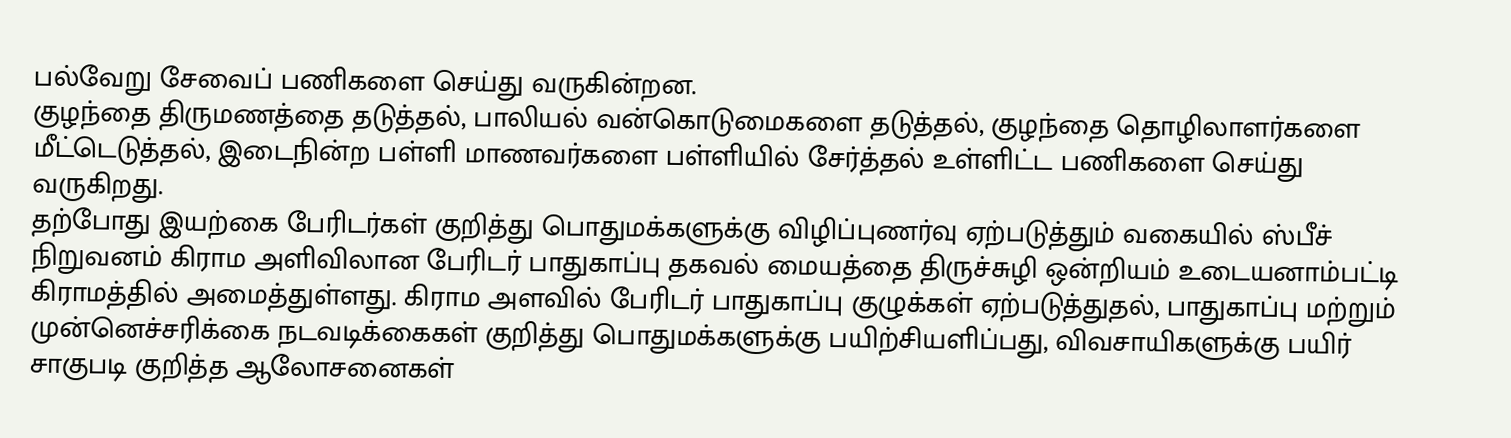பல்வேறு சேவைப் பணிகளை செய்து வருகின்றன.
குழந்தை திருமணத்தை தடுத்தல், பாலியல் வன்கொடுமைகளை தடுத்தல், குழந்தை தொழிலாளர்களை மீட்டெடுத்தல், இடைநின்ற பள்ளி மாணவர்களை பள்ளியில் சேர்த்தல் உள்ளிட்ட பணிகளை செய்து வருகிறது.
தற்போது இயற்கை பேரிடர்கள் குறித்து பொதுமக்களுக்கு விழிப்புணர்வு ஏற்படுத்தும் வகையில் ஸ்பீச் நிறுவனம் கிராம அளிவிலான பேரிடர் பாதுகாப்பு தகவல் மையத்தை திருச்சுழி ஒன்றியம் உடையனாம்பட்டி கிராமத்தில் அமைத்துள்ளது. கிராம அளவில் பேரிடர் பாதுகாப்பு குழுக்கள் ஏற்படுத்துதல், பாதுகாப்பு மற்றும் முன்னெச்சரிக்கை நடவடிக்கைகள் குறித்து பொதுமக்களுக்கு பயிற்சியளிப்பது, விவசாயிகளுக்கு பயிர் சாகுபடி குறித்த ஆலோசனைகள்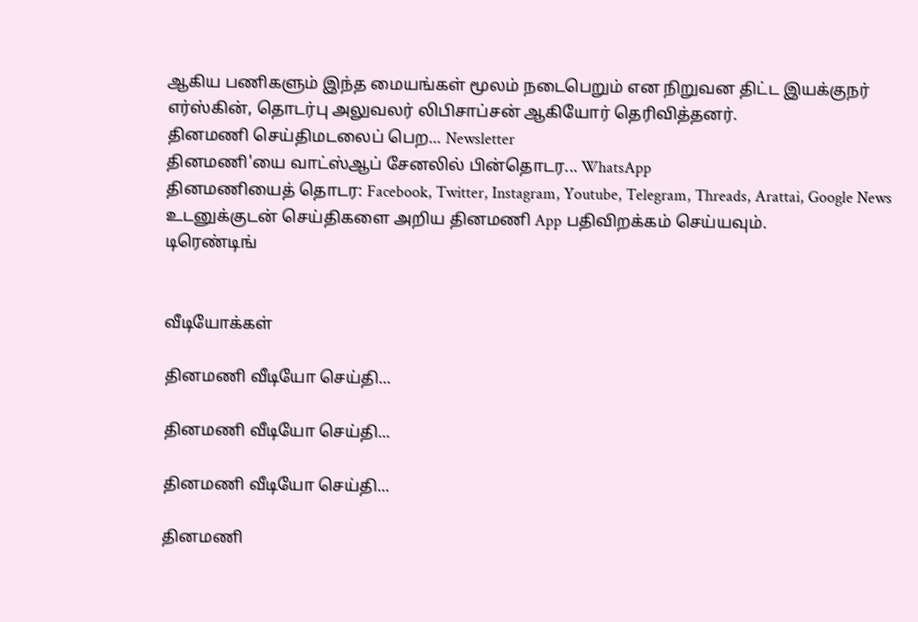ஆகிய பணிகளும் இந்த மையங்கள் மூலம் நடைபெறும் என நிறுவன திட்ட இயக்குநர் எர்ஸ்கின், தொடர்பு அலுவலர் லிபிசாப்சன் ஆகியோர் தெரிவித்தனர்.
தினமணி செய்திமடலைப் பெற... Newsletter
தினமணி'யை வாட்ஸ்ஆப் சேனலில் பின்தொடர... WhatsApp
தினமணியைத் தொடர: Facebook, Twitter, Instagram, Youtube, Telegram, Threads, Arattai, Google News
உடனுக்குடன் செய்திகளை அறிய தினமணி App பதிவிறக்கம் செய்யவும்.
டிரெண்டிங்


வீடியோக்கள்

தினமணி வீடியோ செய்தி...

தினமணி வீடியோ செய்தி...

தினமணி வீடியோ செய்தி...

தினமணி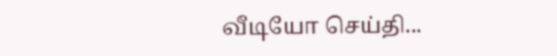வீடியோ செய்தி...